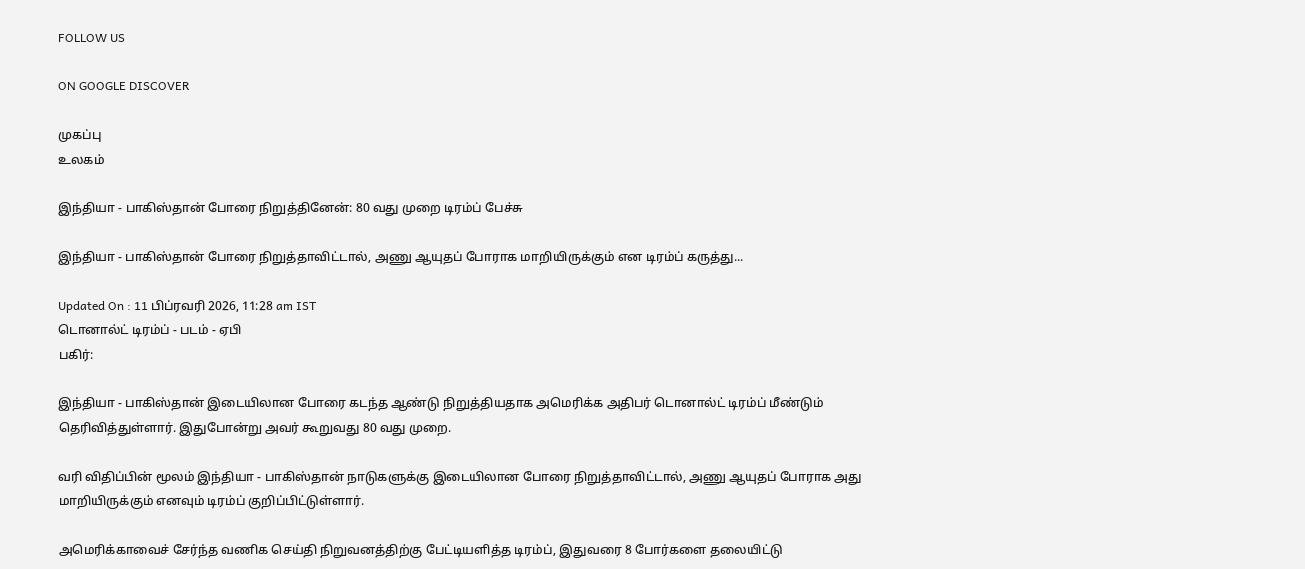FOLLOW US

ON GOOGLE DISCOVER

முகப்பு
உலகம்

இந்தியா - பாகிஸ்தான் போரை நிறுத்தினேன்: 80 வது முறை டிரம்ப் பேச்சு

இந்தியா - பாகிஸ்தான் போரை நிறுத்தாவிட்டால், அணு ஆயுதப் போராக மாறியிருக்கும் என டிரம்ப் கருத்து...

Updated On : 11 பிப்ரவரி 2026, 11:28 am IST
டொனால்ட் டிரம்ப் - படம் - ஏபி
பகிர்:

இந்தியா - பாகிஸ்தான் இடையிலான போரை கடந்த ஆண்டு நிறுத்தியதாக அமெரிக்க அதிபர் டொனால்ட் டிரம்ப் மீண்டும் தெரிவித்துள்ளார். இதுபோன்று அவர் கூறுவது 80 வது முறை.

வரி விதிப்பின் மூலம் இந்தியா - பாகிஸ்தான் நாடுகளுக்கு இடையிலான போரை நிறுத்தாவிட்டால், அணு ஆயுதப் போராக அது மாறியிருக்கும் எனவும் டிரம்ப் குறிப்பிட்டுள்ளார்.

அமெரிக்காவைச் சேர்ந்த வணிக செய்தி நிறுவனத்திற்கு பேட்டியளித்த டிரம்ப், இதுவரை 8 போர்களை தலையிட்டு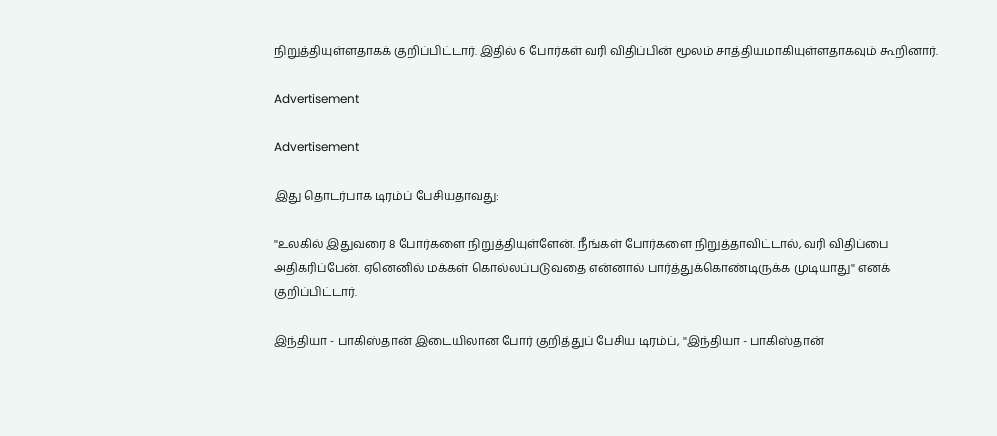நிறுத்தியுள்ளதாகக் குறிப்பிட்டார். இதில் 6 போர்கள் வரி விதிப்பின் மூலம் சாத்தியமாகியுள்ளதாகவும் கூறினார்.

Advertisement

Advertisement

இது தொடர்பாக டிரம்ப் பேசியதாவது:

''உலகில் இதுவரை 8 போர்களை நிறுத்தியுள்ளேன். நீங்கள் போர்களை நிறுத்தாவிட்டால், வரி விதிப்பை அதிகரிப்பேன். ஏனெனில் மக்கள் கொல்லப்படுவதை என்னால் பார்த்துக்கொண்டிருக்க முடியாது'' எனக் குறிப்பிட்டார்.

இந்தியா - பாகிஸ்தான் இடையிலான போர் குறித்துப் பேசிய டிரம்ப், ''இந்தியா - பாகிஸ்தான்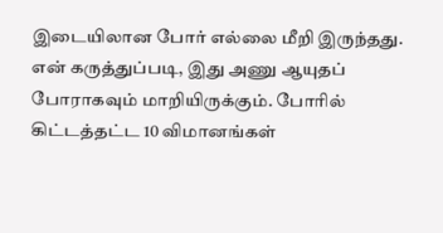இடையிலான போர் எல்லை மீறி இருந்தது. என் கருத்துப்படி, இது அணு ஆயுதப் போராகவும் மாறியிருக்கும். போரில் கிட்டத்தட்ட 10 விமானங்கள்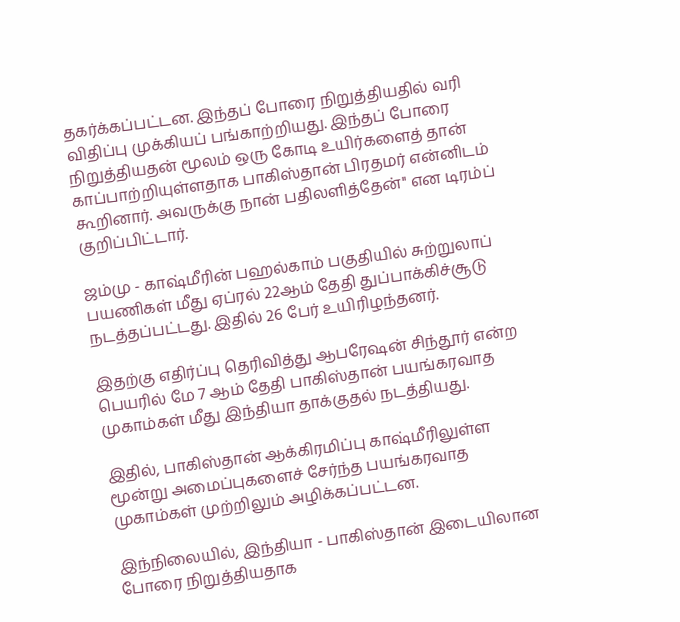தகர்க்கப்பட்டன. இந்தப் போரை நிறுத்தியதில் வரி விதிப்பு முக்கியப் பங்காற்றியது. இந்தப் போரை நிறுத்தியதன் மூலம் ஒரு கோடி உயிர்களைத் தான் காப்பாற்றியுள்ளதாக பாகிஸ்தான் பிரதமர் என்னிடம் கூறினார். அவருக்கு நான் பதிலளித்தேன்'' என டிரம்ப் குறிப்பிட்டார்.

ஜம்மு - காஷ்மீரின் பஹல்காம் பகுதியில் சுற்றுலாப் பயணிகள் மீது ஏப்ரல் 22ஆம் தேதி துப்பாக்கிச்சூடு நடத்தப்பட்டது. இதில் 26 பேர் உயிரிழந்தனர்.

இதற்கு எதிர்ப்பு தெரிவித்து ஆபரேஷன் சிந்தூர் என்ற பெயரில் மே 7 ஆம் தேதி பாகிஸ்தான் பயங்கரவாத முகாம்கள் மீது இந்தியா தாக்குதல் நடத்தியது.

இதில், பாகிஸ்தான் ஆக்கிரமிப்பு காஷ்மீரிலுள்ள மூன்று அமைப்புகளைச் சேர்ந்த பயங்கரவாத முகாம்கள் முற்றிலும் அழிக்கப்பட்டன.

இந்நிலையில், இந்தியா - பாகிஸ்தான் இடையிலான போரை நிறுத்தியதாக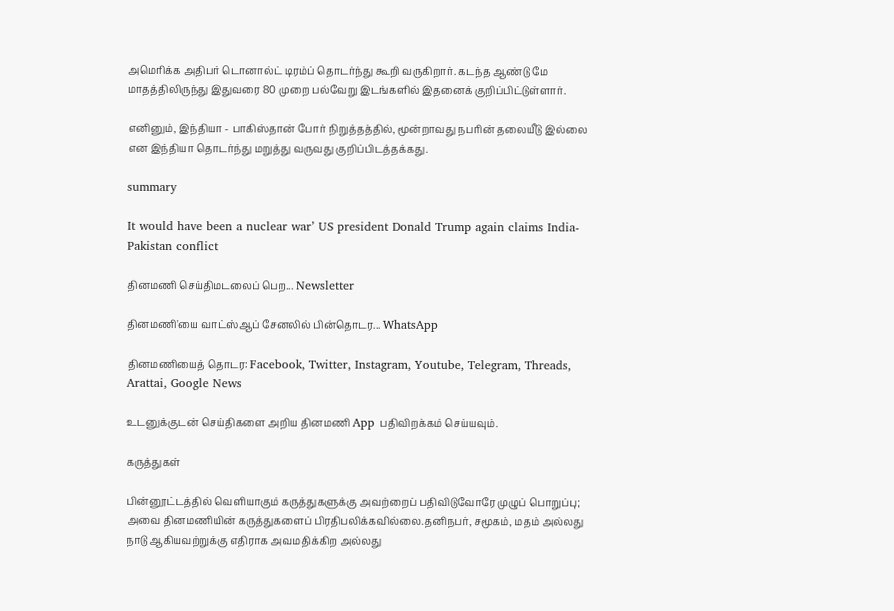அமெரிக்க அதிபர் டொனால்ட் டிரம்ப் தொடர்ந்து கூறி வருகிறார். கடந்த ஆண்டு மே மாதத்திலிருந்து இதுவரை 80 முறை பல்வேறு இடங்களில் இதனைக் குறிப்பிட்டுள்ளார்.

எனினும், இந்தியா - பாகிஸ்தான் போர் நிறுத்தத்தில், மூன்றாவது நபரின் தலையீடு இல்லை என இந்தியா தொடர்ந்து மறுத்து வருவது குறிப்பிடத்தக்கது.

summary

It would have been a nuclear war’ US president Donald Trump again claims India-Pakistan conflict

தினமணி செய்திமடலைப் பெற... Newsletter

தினமணி'யை வாட்ஸ்ஆப் சேனலில் பின்தொடர... WhatsApp

தினமணியைத் தொடர: Facebook, Twitter, Instagram, Youtube, Telegram, Threads, Arattai, Google News

உடனுக்குடன் செய்திகளை அறிய தினமணி App பதிவிறக்கம் செய்யவும்.

கருத்துகள்

பின்னூட்டத்தில் வெளியாகும் கருத்துகளுக்கு அவற்றைப் பதிவிடுவோரே முழுப் பொறுப்பு; அவை தினமணியின் கருத்துகளைப் பிரதிபலிக்கவில்லை.தனிநபர், சமூகம், மதம் அல்லது நாடு ஆகியவற்றுக்கு எதிராக அவமதிக்கிற அல்லது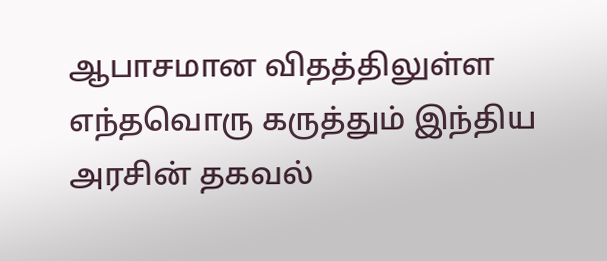ஆபாசமான விதத்திலுள்ள எந்தவொரு கருத்தும் இந்திய அரசின் தகவல்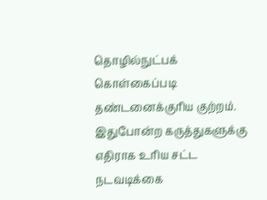தொழில்நுட்பக் கொள்கைப்படி தண்டனைக்குரிய குற்றம். இதுபோன்ற கருத்துகளுக்கு எதிராக உரிய சட்ட நடவடிக்கை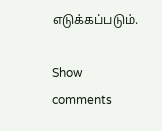எடுக்கப்படும்.

Show comments